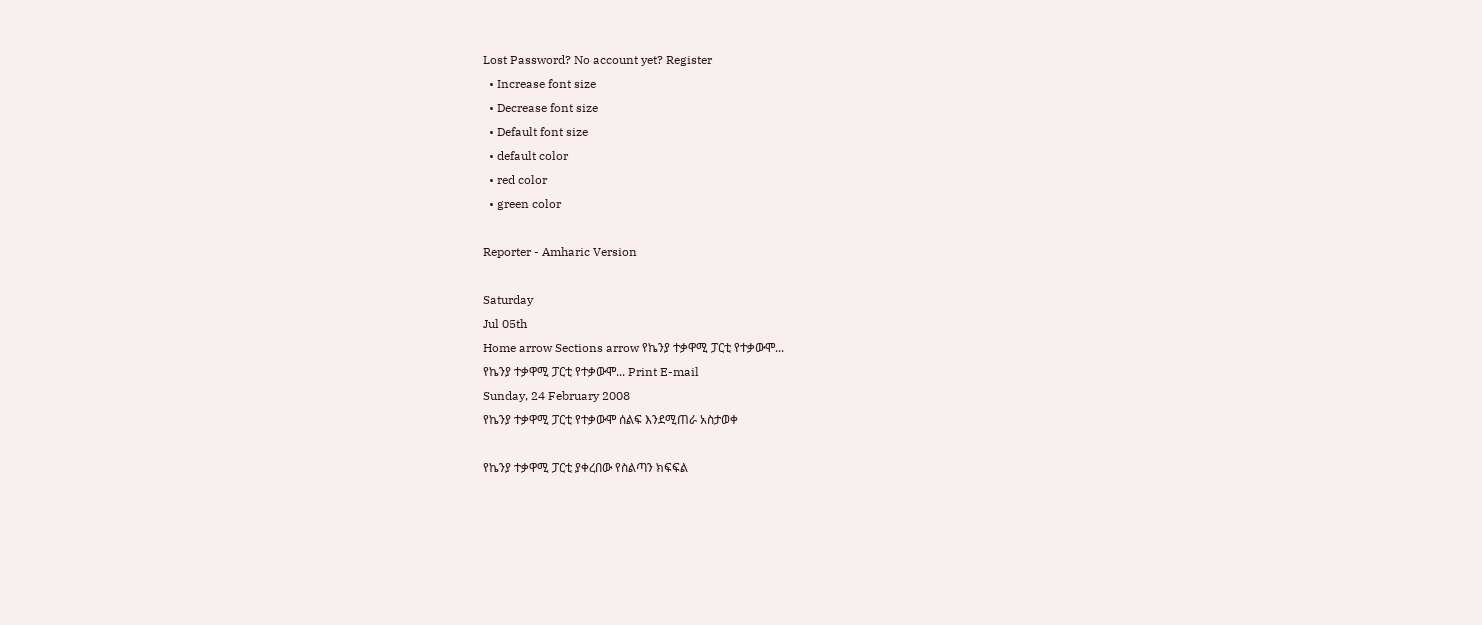Lost Password? No account yet? Register
  • Increase font size
  • Decrease font size
  • Default font size
  • default color
  • red color
  • green color

Reporter - Amharic Version

Saturday
Jul 05th
Home arrow Sections arrow የኬንያ ተቃዋሚ ፓርቲ የተቃውሞ...
የኬንያ ተቃዋሚ ፓርቲ የተቃውሞ... Print E-mail
Sunday, 24 February 2008
የኬንያ ተቃዋሚ ፓርቲ የተቃውሞ ሰልፍ እንደሚጠራ አስታወቀ

የኬንያ ተቃዋሚ ፓርቲ ያቀረበው የስልጣን ክፍፍል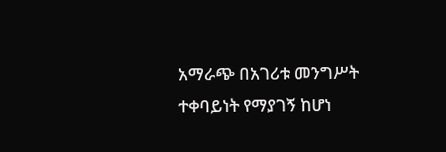አማራጭ በአገሪቱ መንግሥት ተቀባይነት የማያገኝ ከሆነ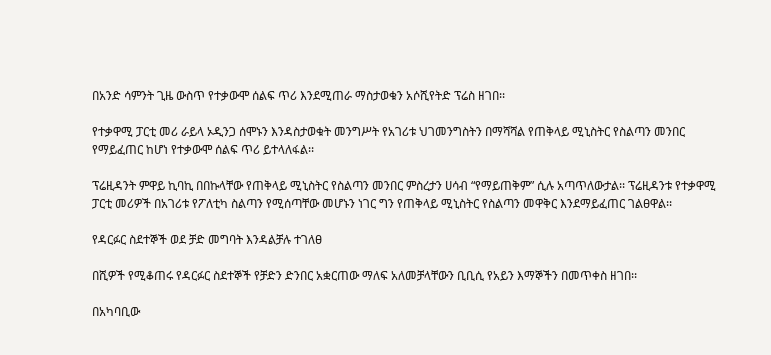በአንድ ሳምንት ጊዜ ውስጥ የተቃውሞ ሰልፍ ጥሪ እንደሚጠራ ማስታወቁን አሶሺየትድ ፕሬስ ዘገበ፡፡

የተቃዋሚ ፓርቲ መሪ ራይላ ኦዲንጋ ሰሞኑን እንዳስታወቁት መንግሥት የአገሪቱ ህገመንግስትን በማሻሻል የጠቅላይ ሚኒስትር የስልጣን መንበር የማይፈጠር ከሆነ የተቃውሞ ሰልፍ ጥሪ ይተላለፋል፡፡

ፕሬዚዳንት ምዋይ ኪባኪ በበኩላቸው የጠቅላይ ሚኒስትር የስልጣን መንበር ምስረታን ሀሳብ “የማይጠቅም” ሲሉ አጣጥለውታል፡፡ ፕሬዚዳንቱ የተቃዋሚ ፓርቲ መሪዎች በአገሪቱ የፖለቲካ ስልጣን የሚሰጣቸው መሆኑን ነገር ግን የጠቅላይ ሚኒስትር የስልጣን መዋቅር እንደማይፈጠር ገልፀዋል፡፡

የዳርፉር ስደተኞች ወደ ቻድ መግባት እንዳልቻሉ ተገለፀ

በሺዎች የሚቆጠሩ የዳርፉር ስደተኞች የቻድን ድንበር አቋርጠው ማለፍ አለመቻላቸውን ቢቢሲ የአይን እማኞችን በመጥቀስ ዘገበ፡፡

በአካባቢው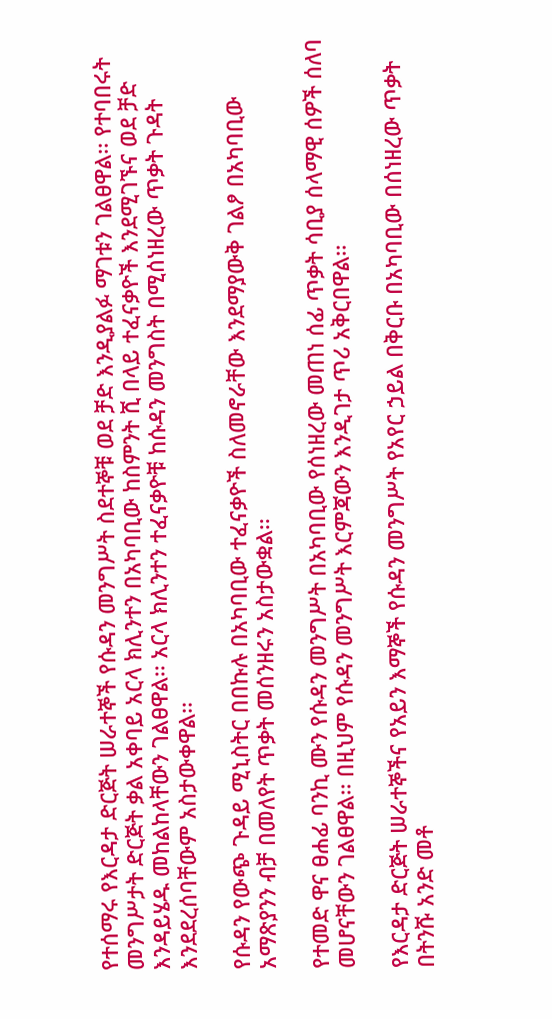የተሰማሩ የእርዳታ ድርጅት ሠራተኞች የሱዳን መንግሥት ስደተኞቹ ወደ ቻድ እንዲያልፉ ማገቱን ገልፀዋል፡፡ የተባበሩት መንግሥታት ድርጅት ቃል አቀባይ አርላ ክሊንተን በአካባቢው ከስምንት ሺ በላይ ተፈናቃዮች እንደሚገኙና ወደ ቻድ እንዳይሄዱ መከልከላቸውን ገልፀዋል፡፡ አርላ ክሊንተን ተፈናቃዮቹ ከሱዳን መንግስት በሚሰነዘረው ጥቃት ጉዳት እንደደረሰባቸውም አስታውቀዋል፡፡

የሱዳን የውጭ ጉዳይ ሚኒስትር በበኩሉ በአካባቢው ተፈናቃዮች ስለመኖራቸው እንደማያውቅ ገልፆ በአካባቢው አማጽያንን ብቻ በመለየት ጥቃት መሰንዘሩን አስታውቋል፡፡

የተመድ ዋና ፀሐፊ ባንኪ ሙን የሱዳን መንግሥት በአካባቢው የሰነዘረው መጠነ ሰፊ ጥቃት ሳቢያ ሰላማዊ ሰዎች ሰለባ መሆናቸውን ገልፀዋል፡፡ በዚህም የሱዳን መንግሥት እርምጃውን እንዲገታ ጥሪ አቅርበዋል፡፡

የእርዳታ ድርጅት ሠራተኞችና የአይን እማኞች የሱዳን መንግሥት የአየር ኃይል በቅርቡ በአካባቢው በሰነዘረው ጥቃት በትንሹ አንድ መቶ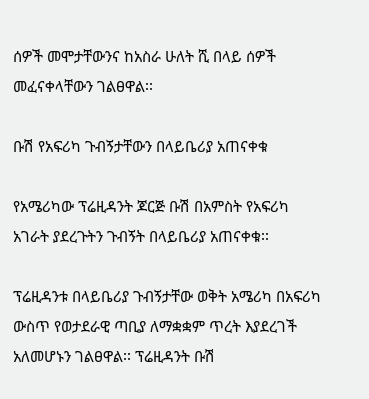ሰዎች መሞታቸውንና ከአስራ ሁለት ሺ በላይ ሰዎች መፈናቀላቸውን ገልፀዋል፡፡

ቡሽ የአፍሪካ ጉብኝታቸውን በላይቤሪያ አጠናቀቁ

የአሜሪካው ፕሬዚዳንት ጆርጅ ቡሽ በአምስት የአፍሪካ አገራት ያደረጉትን ጉብኝት በላይቤሪያ አጠናቀቁ፡፡

ፕሬዚዳንቱ በላይቤሪያ ጉብኝታቸው ወቅት አሜሪካ በአፍሪካ ውስጥ የወታደራዊ ጣቢያ ለማቋቋም ጥረት እያደረገች አለመሆኑን ገልፀዋል፡፡ ፕሬዚዳንት ቡሽ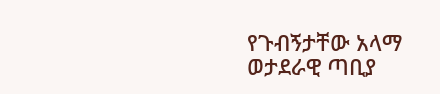የጉብኝታቸው አላማ ወታደራዊ ጣቢያ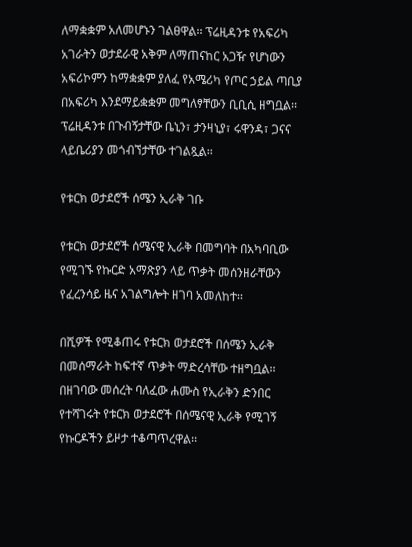ለማቋቋም አለመሆኑን ገልፀዋል፡፡ ፕሬዚዳንቱ የአፍሪካ አገራትን ወታደራዊ አቅም ለማጠናከር አጋዥ የሆነውን አፍሪኮምን ከማቋቋም ያለፈ የአሜሪካ የጦር ኃይል ጣቢያ በአፍሪካ እንደማይቋቋም መግለፃቸውን ቢቢሲ ዘግቧል፡፡ ፕሬዚዳንቱ በጉብኝታቸው ቤኒን፣ ታንዛኒያ፣ ሩዋንዳ፣ ጋናና ላይቤሪያን መጎብኘታቸው ተገልጿል፡፡

የቱርክ ወታደሮች ሰሜን ኢራቅ ገቡ

የቱርክ ወታደሮች ሰሜናዊ ኢራቅ በመግባት በአካባቢው የሚገኙ የኩርድ አማጽያን ላይ ጥቃት መሰንዘራቸውን የፈረንሳይ ዜና አገልግሎት ዘገባ አመለከተ፡፡

በሺዎች የሚቆጠሩ የቱርክ ወታደሮች በሰሜን ኢራቅ በመሰማራት ከፍተኛ ጥቃት ማድረሳቸው ተዘግቧል፡፡ በዘገባው መሰረት ባለፈው ሐሙስ የኢራቅን ድንበር የተሻገሩት የቱርክ ወታደሮች በሰሜናዊ ኢራቅ የሚገኝ የኩርዶችን ይዞታ ተቆጣጥረዋል፡፡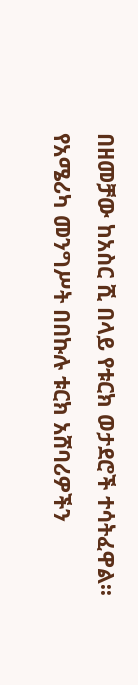በዘመቻው ከአስር ሺ በላይ የቱርክ ወታደሮች ተሳትፈዋል፡፡ የአሜሪካ መንግሥት በበኩሉ ቱርክ አሸባሪዎችን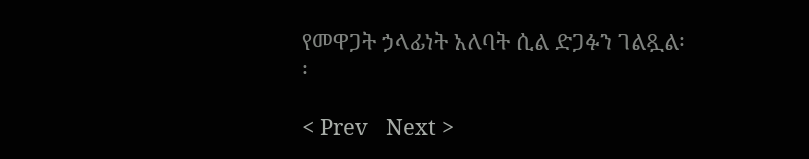የመዋጋት ኃላፊነት አለባት ሲል ድጋፉን ገልጿል፡፡

< Prev   Next >